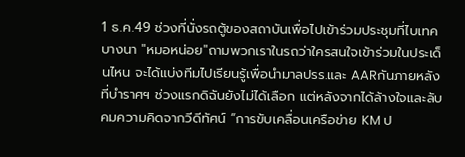1 ธ.ค.49 ช่วงที่นั่งรถตู้ของสถาบันเพื่อไปเข้าร่วมประชุมที่ไบเทคบางนา "หมอหน่อย"ถามพวกเราในรถว่าใครสนใจเข้าร่วมในประเด็นไหน จะได้แบ่งทีมไปเรียนรู้เพื่อนำมาลปรร.และ AARกันภายหลังที่บำราศฯ ช่วงแรกดิฉันยังไม่ได้เลือก แต่หลังจากได้ล้างใจและลับคมความคิดจากวีดีทัศน์ “การขับเคลื่อนเครือข่าย KM ป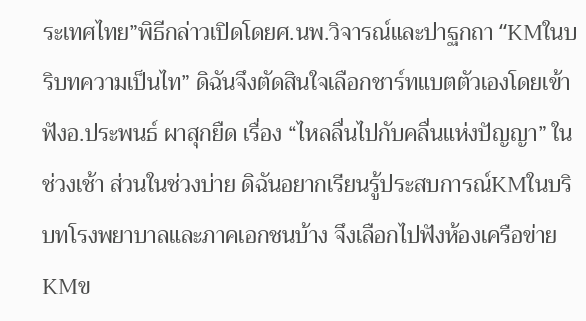ระเทศไทย”พิธีกล่าวเปิดโดยศ.นพ.วิจารณ์และปาฐกถา “KMในบริบทความเป็นไท” ดิฉันจึงตัดสินใจเลือกชาร์ทแบตตัวเองโดยเข้าฟังอ.ประพนธ์ ผาสุกยืด เรื่อง “ไหลลื่นไปกับคลื่นแห่งปัญญา” ในช่วงเช้า ส่วนในช่วงบ่าย ดิฉันอยากเรียนรู้ประสบการณ์KMในบริบทโรงพยาบาลและภาคเอกชนบ้าง จึงเลือกไปฟังห้องเครือข่ายKMข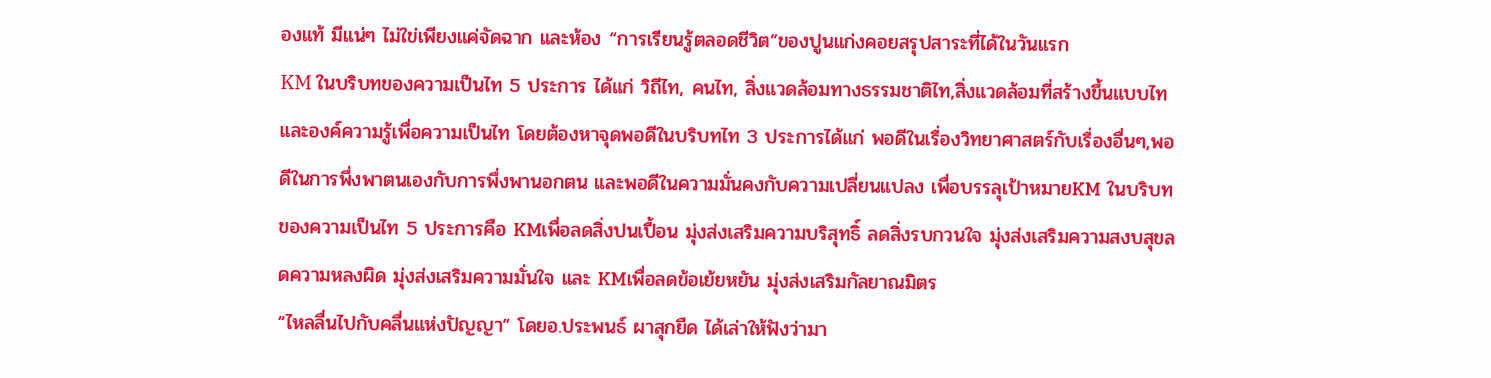องแท้ มีแน่ๆ ไม่ใข่เพียงแค่จัดฉาก และห้อง “การเรียนรู้ตลอดชีวิต”ของปูนแก่งคอยสรุปสาระที่ได้ในวันแรก
KM ในบริบทของความเป็นไท 5 ประการ ได้แก่ วิถีไท, คนไท, สิ่งแวดล้อมทางธรรมชาติไท,สิ่งแวดล้อมที่สร้างขึ้นแบบไท และองค์ความรู้เพื่อความเป็นไท โดยต้องหาจุดพอดีในบริบทไท 3 ประการได้แก่ พอดีในเรื่องวิทยาศาสตร์กับเรื่องอื่นๆ,พอดีในการพึ่งพาตนเองกับการพึ่งพานอกตน และพอดีในความมั่นคงกับความเปลี่ยนแปลง เพื่อบรรลุเป้าหมายKM ในบริบทของความเป็นไท 5 ประการคือ KMเพื่อลดสิ่งปนเปื้อน มุ่งส่งเสริมความบริสุทธิ์ ลดสิ่งรบกวนใจ มุ่งส่งเสริมความสงบสุขลดความหลงผิด มุ่งส่งเสริมความมั่นใจ และ KMเพื่อลดข้อเย้ยหยัน มุ่งส่งเสริมกัลยาณมิตร
“ไหลลื่นไปกับคลื่นแห่งปัญญา” โดยอ.ประพนธ์ ผาสุกยืด ได้เล่าให้ฟังว่ามา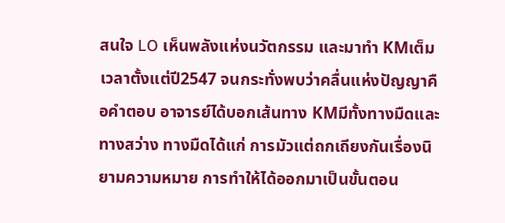สนใจ LO เห็นพลังแห่งนวัตกรรม และมาทำ KMเต็มเวลาตั้งแต่ปี2547 จนกระทั่งพบว่าคลื่นแห่งปัญญาคือคำตอบ อาจารย์ได้บอกเส้นทาง KMมีทั้งทางมืดและทางสว่าง ทางมืดได้แก่ การมัวแต่ถกเถียงกันเรื่องนิยามความหมาย การทำให้ได้ออกมาเป็นขั้นตอน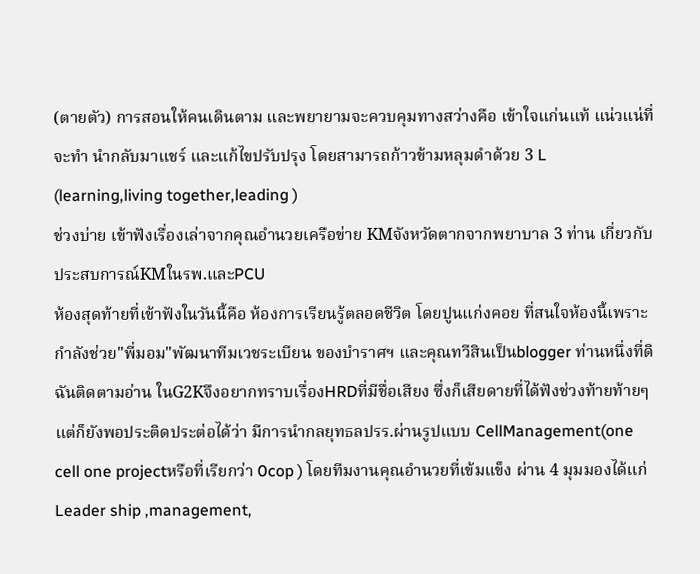(ตายตัว) การสอนให้คนเดินตาม และพยายามจะควบคุมทางสว่างคือ เข้าใจแก่นแท้ แน่วแน่ที่จะทำ นำกลับมาแชร์ และแก้ไขปรับปรุง โดยสามารถก้าวข้ามหลุมดำด้วย 3 L (learning,living together,leading )
ช่วงบ่าย เข้าฟังเรื่องเล่าจากคุณอำนวยเครือข่าย KMจังหวัดตากจากพยาบาล 3 ท่าน เกี่ยวกับประสบการณ์KMในรพ.และPCU
ห้องสุดท้ายที่เข้าฟังในวันนี้คือ ห้องการเรียนรู้ตลอดชีวิต โดยปูนแก่งคอย ที่สนใจห้องนี้เพราะกำลังช่วย"พี่มอม"พัฒนาทีมเวชระเบียน ของบำราศฯ และคุณทวีสินเป็นblogger ท่านหนึ่งที่ดิฉันติดตามอ่าน ในG2Kจึงอยากทราบเรื่องHRDที่มีชื่อเสียง ซึ่งก็เสียดายที่ได้ฟังช่วงท้ายท้ายๆ แต่ก็ยังพอประติดประต่อได้ว่า มีการนำกลยุทธลปรร.ผ่านรูปแบบ CellManagement(one cell one projectหรือที่เรียกว่า 0cop ) โดยทีมงานคุณอำนวยที่เข้มแข็ง ผ่าน 4 มุมมองได้แก่ Leader ship ,management,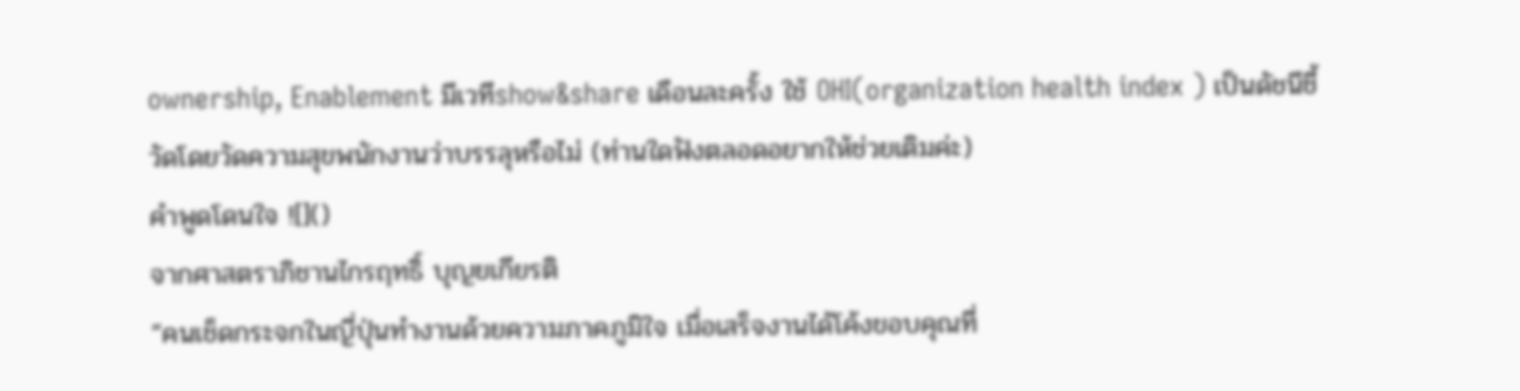ownership, Enablement มีเวทีshow&share เดือนละครั้ง ใช้ OHI(organization health index ) เป็นดัชนีชี้วัดโดยวัดความสุขพนักงานว่าบรรลุหรือไม่ (ท่านใดฟังตลอดอยากให้ช่วยเติมค่ะ)
คำพูดโดนใจ ![]()
จากศาสตราภิชานไกรฤทธิ์ บุญยเกียรติ
“คนเช็ดกระจกในญี่ปุ่นทำงานด้วยความภาคภูมิใจ เมื่อเสร็จงานได้โค้งขอบคุณที่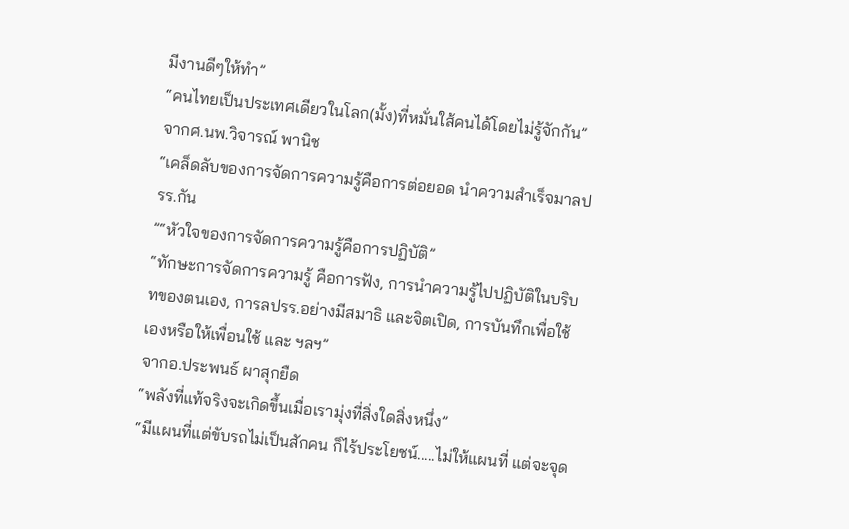มีงานดีๆให้ทำ”
“คนไทยเป็นประเทศเดียวในโลก(มั้ง)ที่หมั่นใส้คนได้โดยไม่รู้จักกัน”
จากศ.นพ.วิจารณ์ พานิช
“เคล็ดลับของการจัดการความรู้คือการต่อยอด นำความสำเร็จมาลปรร.กัน
”“หัวใจของการจัดการความรู้คือการปฏิบัติ”
“ทักษะการจัดการความรู้ คือการฟัง, การนำความรู้ไปปฏิบัติในบริบทของตนเอง, การลปรร.อย่างมีสมาธิ และจิตเปิด, การบันทึกเพื่อใช้เองหรือให้เพื่อนใช้ และ ฯลฯ”
จากอ.ประพนธ์ ผาสุกยืด
“พลังที่แท้จริงจะเกิดขึ้นเมื่อเรามุ่งที่สิ่งใดสิ่งหนึ่ง”
“มีแผนที่แต่ขับรถไม่เป็นสักคน ก็ไร้ประโยชน์.....ไม่ให้แผนที่ แต่จะจุด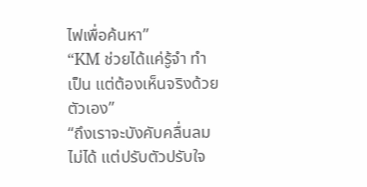ไฟเพื่อค้นหา”
“KM ช่วยได้แค่รู้จำ ทำเป็น แต่ต้องเห็นจริงด้วยตัวเอง”
“ถึงเราจะบังคับคลื่นลมไม่ได้ แต่ปรับตัวปรับใจ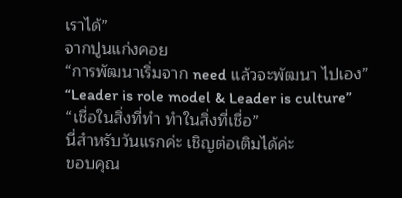เราได้”
จากปูนแก่งคอย
“การพัฒนาเริ่มจาก need แล้วจะพัฒนา ไปเอง”
“Leader is role model & Leader is culture”
“เชื่อในสิ่งที่ทำ ทำในสิ่งที่เชื่อ”
นี่สำหรับวันแรกค่ะ เชิญต่อเติมได้ค่ะ
ขอบคุณ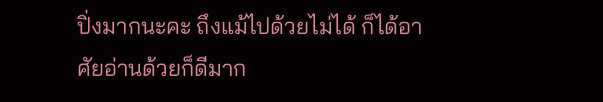ปิ่งมากนะคะ ถึงแม้ไปด้วยไม่ได้ ก็ได้อาศัยอ่านด้วยก็ดีมาก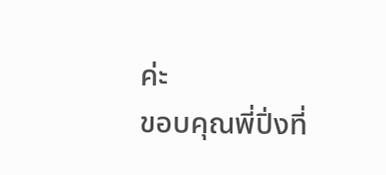ค่ะ
ขอบคุณพี่ปิ่งที่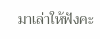มาเล่าให้ฟังคะ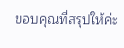ขอบคุณที่สรุปให้ค่ะ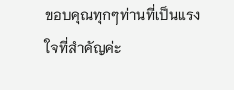ขอบคุณทุกๆท่านที่เป็นแรงใจที่สำคัญค่ะ